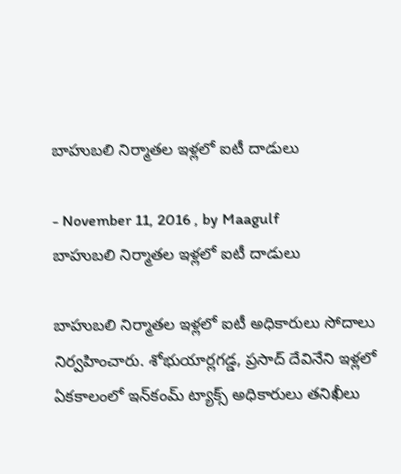బాహుబలి నిర్మాతల ఇళ్లలో ఐటీ దాడులు

- November 11, 2016 , by Maagulf
బాహుబలి నిర్మాతల ఇళ్లలో ఐటీ దాడులు

బాహుబలి నిర్మాతల ఇళ్లలో ఐటీ అధికారులు సోదాలు నిర్వహించారు. శోభుయార్లగడ్డ, ప్రసాద్‌ దేవినేని ఇళ్లలో ఏకకాలంలో ఇన్‌కంమ్ ట్యాక్స్ అధికారులు తనిఖీలు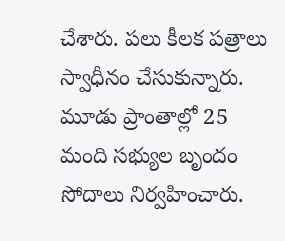చేశారు. పలు కీలక పత్రాలు స్వాధీనం చేసుకున్నారు. మూడు ప్రాంతాల్లో 25 మంది సభ్యుల బృందం సోదాలు నిర్వహించారు.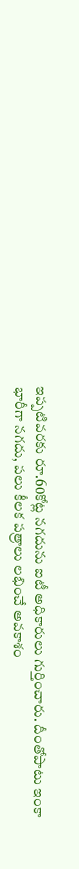ఇప్పటివరకు రూ.60కోట్ల నగదును ఐటీ అధికారులు గుర్తించారు. దీంతోపాటు ఇంకా భారీగా నగదు, పలు కీలక పత్రాలు లభించే అవకాశం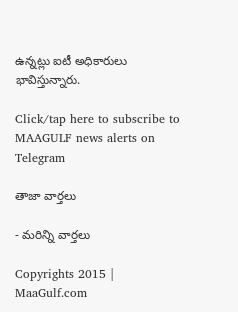ఉన్నట్లు ఐటీ అధికారులు భావిస్తున్నారు.

Click/tap here to subscribe to MAAGULF news alerts on Telegram

తాజా వార్తలు

- మరిన్ని వార్తలు

Copyrights 2015 | MaaGulf.com